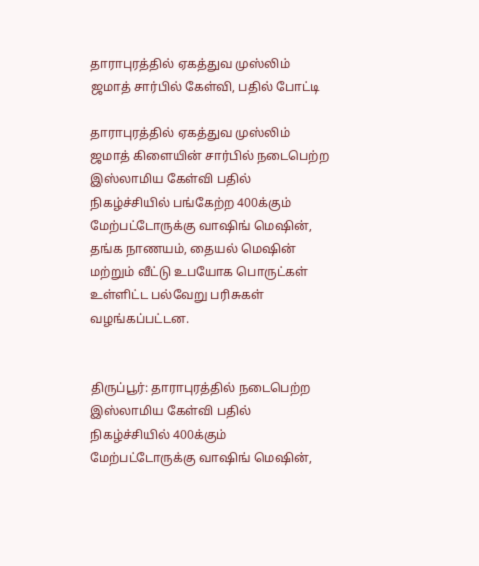தாராபுரத்தில் ஏகத்துவ முஸ்லிம் ஜமாத் சார்பில் கேள்வி, பதில் போட்டி

தாராபுரத்தில் ஏகத்துவ முஸ்லிம் ஜமாத் கிளையின் சார்பில் நடைபெற்ற இஸ்லாமிய கேள்வி பதில் நிகழ்ச்சியில் பங்கேற்ற 400க்கும் மேற்பட்டோருக்கு வாஷிங் மெஷின், தங்க நாணயம், தையல் மெஷின் மற்றும் வீட்டு உபயோக பொருட்கள் உள்ளிட்ட பல்வேறு பரிசுகள் வழங்கப்பட்டன.


திருப்பூர்: தாராபுரத்தில் நடைபெற்ற இஸ்லாமிய கேள்வி பதில் நிகழ்ச்சியில் 400க்கும் மேற்பட்டோருக்கு வாஷிங் மெஷின்,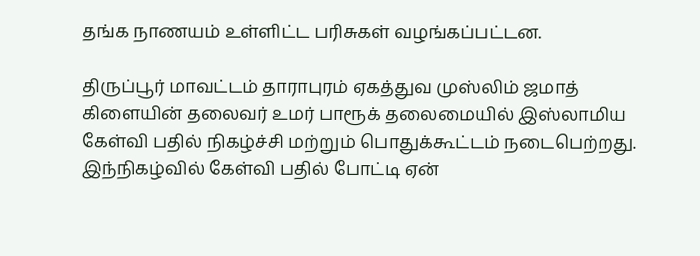தங்க நாணயம் உள்ளிட்ட பரிசுகள் வழங்கப்பட்டன.

திருப்பூர் மாவட்டம் தாராபுரம் ஏகத்துவ முஸ்லிம் ஜமாத் கிளையின் தலைவர் உமர் பாரூக் தலைமையில் இஸ்லாமிய கேள்வி பதில் நிகழ்ச்சி மற்றும் பொதுக்கூட்டம் நடைபெற்றது. இந்நிகழ்வில் கேள்வி பதில் போட்டி ஏன்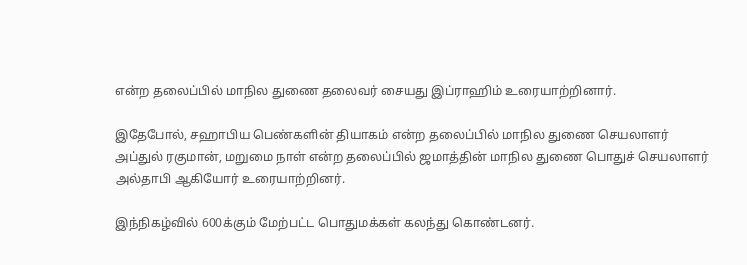என்ற தலைப்பில் மாநில துணை தலைவர் சையது இப்ராஹிம் உரையாற்றினார்.

இதேபோல், சஹாபிய பெண்களின் தியாகம் என்ற தலைப்பில் மாநில துணை செயலாளர் அப்துல் ரகுமான், மறுமை நாள் என்ற தலைப்பில் ஜமாத்தின் மாநில துணை பொதுச் செயலாளர் அல்தாபி ஆகியோர் உரையாற்றினர்.

இந்நிகழ்வில் 600க்கும் மேற்பட்ட பொதுமக்கள் கலந்து கொண்டனர்.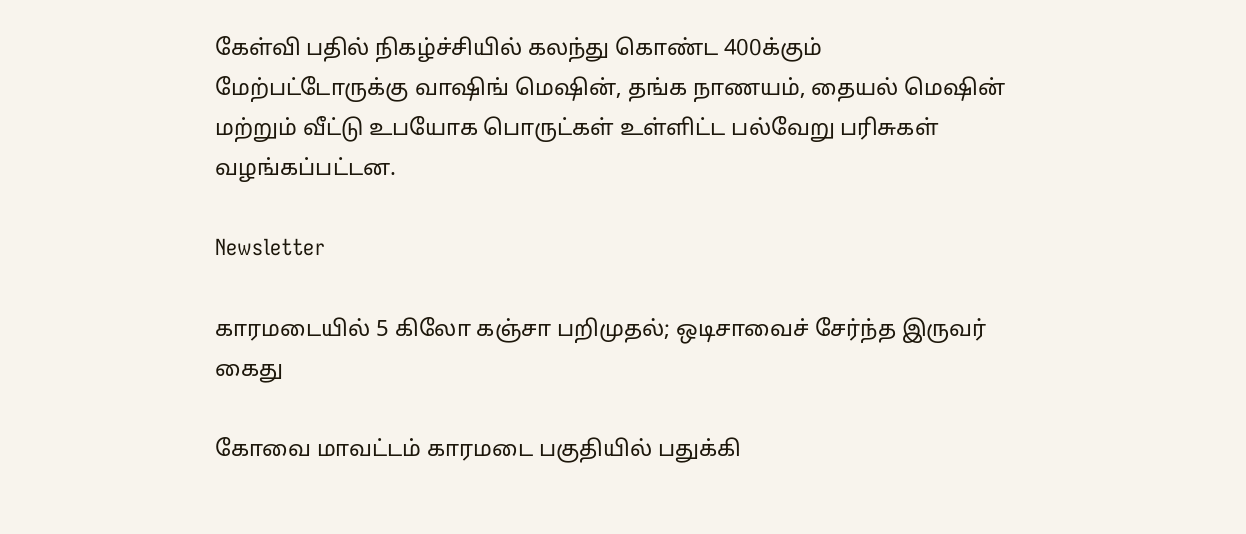கேள்வி பதில் நிகழ்ச்சியில் கலந்து கொண்ட 400க்கும் மேற்பட்டோருக்கு வாஷிங் மெஷின், தங்க நாணயம், தையல் மெஷின் மற்றும் வீட்டு உபயோக பொருட்கள் உள்ளிட்ட பல்வேறு பரிசுகள் வழங்கப்பட்டன.

Newsletter

காரமடையில் 5 கிலோ கஞ்சா பறிமுதல்; ஒடிசாவைச் சேர்ந்த இருவர் கைது

கோவை மாவட்டம் காரமடை பகுதியில் பதுக்கி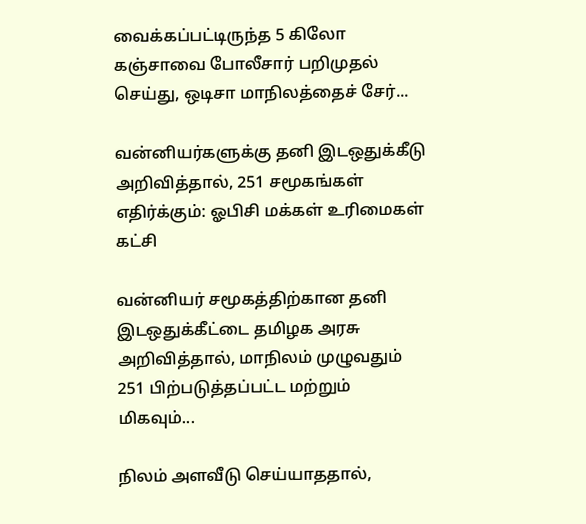வைக்கப்பட்டிருந்த 5 கிலோ கஞ்சாவை போலீசார் பறிமுதல் செய்து, ஒடிசா மாநிலத்தைச் சேர்...

வன்னியர்களுக்கு தனி இடஒதுக்கீடு அறிவித்தால், 251 சமூகங்கள் எதிர்க்கும்: ஓபிசி மக்கள் உரிமைகள் கட்சி

வன்னியர் சமூகத்திற்கான தனி இடஒதுக்கீட்டை தமிழக அரசு அறிவித்தால், மாநிலம் முழுவதும் 251 பிற்படுத்தப்பட்ட மற்றும் மிகவும்...

நிலம் அளவீடு செய்யாததால்,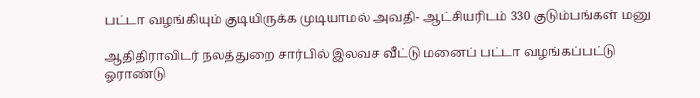பட்டா வழங்கியும் குடியிருக்க முடியாமல் அவதி- ஆட்சியரிடம் 330 குடும்பங்கள் மனு

ஆதிதிராவிடர் நலத்துறை சார்பில் இலவச வீட்டு மனைப் பட்டா வழங்கப்பட்டு ஓராண்டு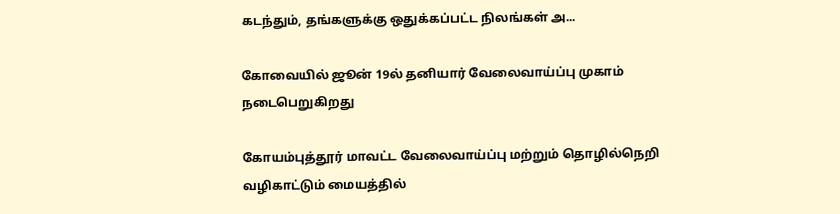கடந்தும், தங்களுக்கு ஒதுக்கப்பட்ட நிலங்கள் அ...

கோவையில் ஜூன் 19ல் தனியார் வேலைவாய்ப்பு முகாம் நடைபெறுகிறது

கோயம்புத்தூர் மாவட்ட வேலைவாய்ப்பு மற்றும் தொழில்நெறி வழிகாட்டும் மையத்தில்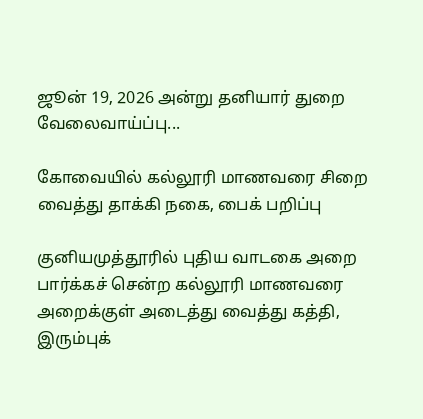ஜூன் 19, 2026 அன்று தனியார் துறை வேலைவாய்ப்பு...

கோவையில் கல்லூரி மாணவரை சிறை வைத்து தாக்கி நகை, பைக் பறிப்பு

குனியமுத்தூரில் புதிய வாடகை அறை பார்க்கச் சென்ற கல்லூரி மாணவரை அறைக்குள் அடைத்து வைத்து கத்தி, இரும்புக்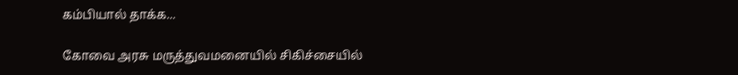கம்பியால் தாக்க...

கோவை அரசு மருத்துவமனையில் சிகிச்சையில்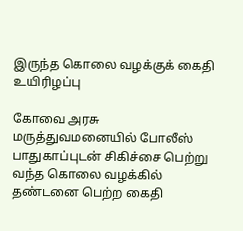இருந்த கொலை வழக்குக் கைதி உயிரிழப்பு

கோவை அரசு மருத்துவமனையில் போலீஸ் பாதுகாப்புடன் சிகிச்சை பெற்று வந்த கொலை வழக்கில் தண்டனை பெற்ற கைதி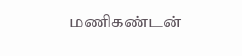மணிகண்டன்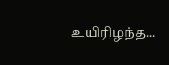உயிரிழந்த...